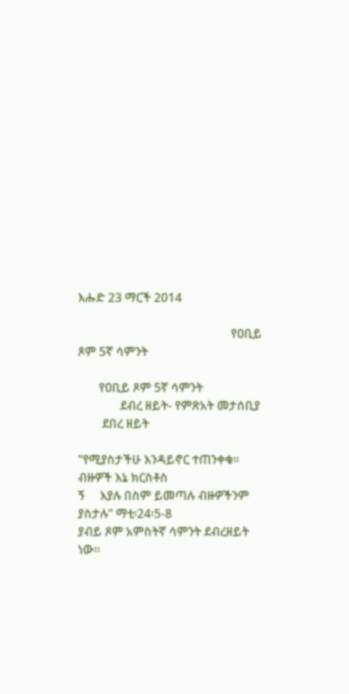እሑድ 23 ማርች 2014

                                                   የዐቢይ ጾም 5ኛ ሳምንት

       የዐቢይ ጾም 5ኛ ሳምንት
              ደብረ ዘይት- የምጽአት መታሰቢያ
        ደበረ ዘይት

"የሚያስታችሁ እንዳይኖር ተጠንቀቁ፡፡ ብዙዎች እኔ ክርስቶስ
ኝ     እያሉ በስም ይመጣሉ ብዙዎችንም ያስታሉ" ማቲ፡24፡5-8
ያብይ ጾም አምስትኛ ሳምንት ደብረዘይት ነው፡፡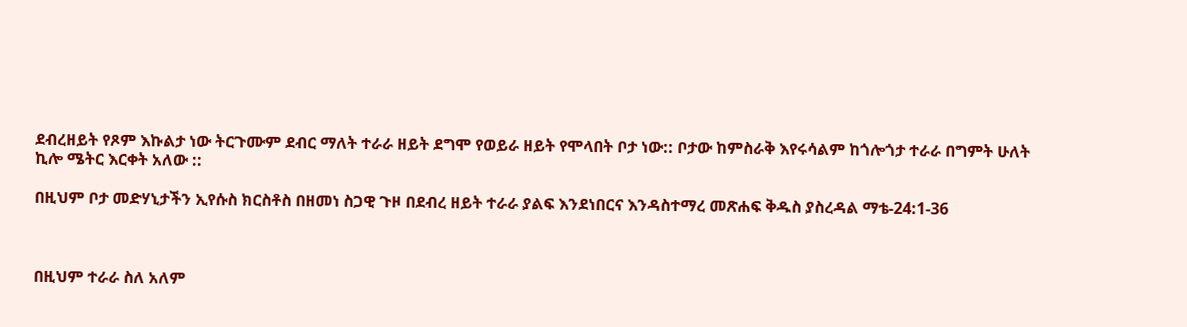ደብረዘይት የጾም እኩልታ ነው ትርጉሙም ደብር ማለት ተራራ ዘይት ደግሞ የወይራ ዘይት የሞላበት ቦታ ነው:: ቦታው ከምስራቅ እየሩሳልም ከጎሎጎታ ተራራ በግምት ሁለት ኪሎ ሜትር እርቀት አለው ::

በዚህም ቦታ መድሃኒታችን ኢየሱስ ክርስቶስ በዘመነ ስጋዊ ጉዞ በደብረ ዘይት ተራራ ያልፍ እንደነበርና እንዳስተማረ መጽሐፍ ቅዱስ ያስረዳል ማቴ-24:1-36



በዚህም ተራራ ስለ አለም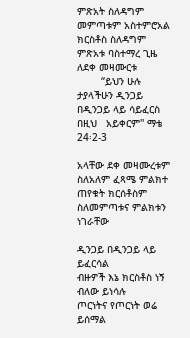ምጽአት ስለዳግም መምጣቱም አስተምሮአል ክርስቶስ ስለዳግም ምጽአቱ ባስተማረ ጊዜ
ለደቀ መዛሙርቱ
        “ይህን ሁሉ ታያላችሁን ዲንጋይ በዲንጋይ ላይ ሳይፈርስ   በዚህ   አይቀርም'' ማቴ 24፡2-3

አላቸው ደቀ መዛሙረቱም ስለአለም ፈጻሜ ምልክተ ጠየቁት ክርሰቶስም ስለመምጣቱና ምልክቱን ነገራቸው

ዲንጋይ በዲንጋይ ላይ ይፈርሳል
ብዙዎች እኔ ክርስቶስ ነኝ ብለው ይነሳሉ
ጦርነትና የጦርነት ወሬ ይሰማል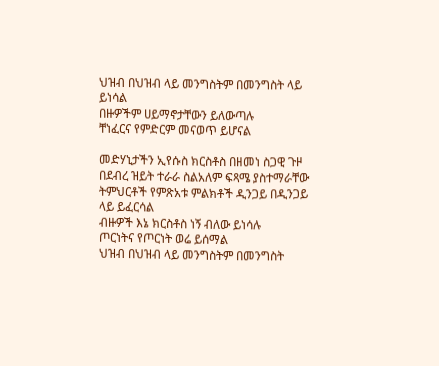ህዝብ በህዝብ ላይ መንግስትም በመንግስት ላይ ይነሳል
በዙዎችም ሀይማኖታቸውን ይለውጣሉ
ቸነፈርና የምድርም መናወጥ ይሆናል

መድሃኒታችን ኢየሱስ ክርስቶስ በዘመነ ስጋዊ ጉዞ በደብረ ዝይት ተራራ ስልአለም ፍጻሜ ያስተማራቸው ትምህርቶች የምጽአቱ ምልክቶች ዲንጋይ በዲንጋይ ላይ ይፈርሳል
ብዙዎች እኔ ክርስቶስ ነኝ ብለው ይነሳሉ
ጦርነትና የጦርነት ወሬ ይሰማል
ህዝብ በህዝብ ላይ መንግስትም በመንግስት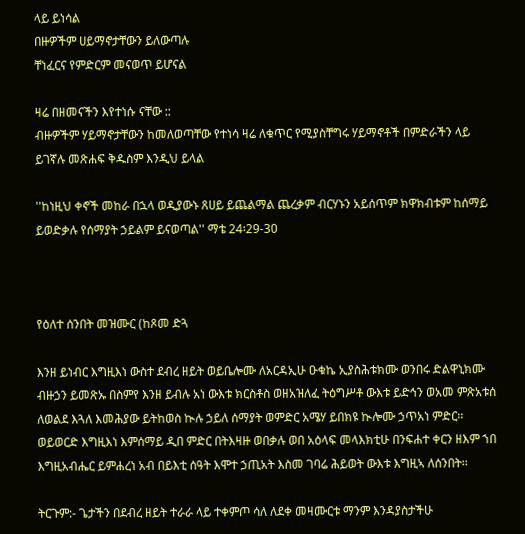ላይ ይነሳል
በዙዎችም ሀይማኖታቸውን ይለውጣሉ
ቸነፈርና የምድርም መናወጥ ይሆናል

ዛሬ በዘመናችን እየተነሱ ናቸው ::
ብዙዎችም ሃይማኖታቸውን ከመለወጣቸው የተነሳ ዛሬ ለቁጥር የሚያስቸግሩ ሃይማኖቶች በምድራችን ላይ ይገኛሉ መጽሐፍ ቅዱስም እንዲህ ይላል

''ከነዚህ ቀኖች መከራ በኋላ ወዲያውኑ ጸሀይ ይጨልማል ጨረቃም ብርሃኑን አይሰጥም ክዋክብቱም ከሰማይ ይወድቃሉ የሰማያት ኃይልም ይናወጣል'' ማቴ 24፡29-30



የዕለተ ሰንበት መዝሙር (ከጾመ ድጓ

እንዘ ይነብር እግዚእነ ውስተ ደብረ ዘይት ወይቤሎሙ ለአርዳኢሁ ዑቁኬ ኢያስሕቱክሙ ወንበሩ ድልዋኒክሙ ብዙኃን ይመጽኡ በስምየ እንዘ ይብሉ አነ ውእቱ ክርስቶስ ወዘአዝለፈ ትዕግሥቶ ውእቱ ይድኅን ወአመ ምጽአቱሰ ለወልደ እጓለ እመሕያው ይትከወስ ኲሉ ኃይለ ሰማያት ወምድር አሜሃ ይበክዩ ኲሎሙ ኃጥአነ ምድር፡፡ ወይወርድ እግዚእነ እምሰማይ ዲበ ምድር በትእዛዙ ወበቃሉ ወበ አዕላፍ መላእክቲሁ በንፍሐተ ቀርን ዘእም ኀበ እግዚአብሔር ይምሐረነ አብ በይእቲ ሰዓት እሞተ ኃጢአት እስመ ገባሬ ሕይወት ውእቱ እግዚኣ ለሰንበት፡፡

ትርጉም:- ጌታችን በደብረ ዘይት ተራራ ላይ ተቀምጦ ሳለ ለደቀ መዛሙርቱ ማንም እንዳያስታችሁ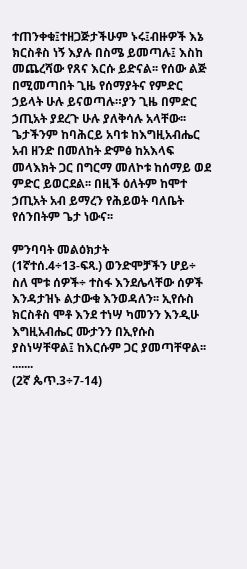ተጠንቀቁ፤ተዘጋጅታችሁም ኑሩ፤ብዙዎች እኔ ክርስቶስ ነኝ እያሉ በስሜ ይመጣሉ፤ እስከ መጨረሻው የጸና እርሱ ይድናል፡፡ የሰው ልጅ በሚመጣበት ጊዜ የሰማያትና የምድር ኃይላት ሁሉ ይናወጣሉ።ያን ጊዜ በምድር ኃጢአት ያደረጉ ሁሉ ያለቅሳሉ አላቸው፡፡ጌታችንም ከባሕርይ አባቱ ከእግዚአብሔር አብ ዘንድ በመለከት ድምፅ ከአእላፍ መላእክት ጋር በግርማ መለኮቱ ከሰማይ ወደ ምድር ይወርደል፡፡ በዚች ዕለትም ከሞተ ኃጢአት አብ ይማረን የሕይወት ባለቤት የሰንበትም ጌታ ነውና፡፡

ምንባባት መልዕክታት
(1ኛተሰ.4÷13-ፍጻ.) ወንድሞቻችን ሆይ÷ ስለ ሞቱ ሰዎች÷ ተስፋ እንደሌላቸው ሰዎች እንዳታዝኑ ልታውቁ እንወዳለን፡፡ ኢየሱስ ክርስቶስ ሞቶ እንደ ተነሣ ካመንን እንዲሁ እግዚአብሔር ሙታንን በኢየሱስ ያስነሣቸዋል፤ ከእርሱም ጋር ያመጣቸዋል፡፡ .......
(2ኛ ጴጥ.3÷7-14)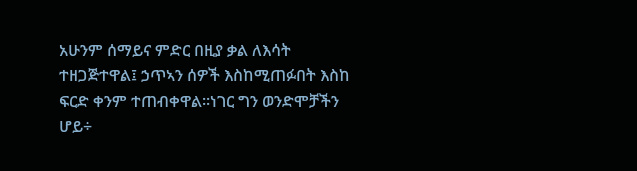አሁንም ሰማይና ምድር በዚያ ቃል ለእሳት ተዘጋጅተዋል፤ ኃጥኣን ሰዎች እስከሚጠፉበት እስከ ፍርድ ቀንም ተጠብቀዋል፡፡ነገር ግን ወንድሞቻችን ሆይ÷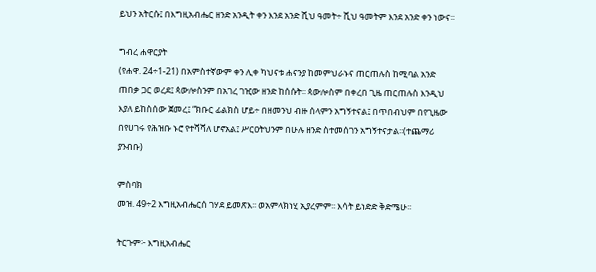ይህን አትርሱ፤ በእግዚአብሔር ዘንድ አንዲት ቀን እንደ አንድ ሺህ ዓመት÷ ሺህ ዓመትም እንደ አንድ ቀን ነውና፡፡

ግብረ ሐዋርያት
(የሐዋ. 24÷1-21) በአምስተኛውም ቀን ሊቀ ካህናቱ ሐናንያ ከመምህራኑና ጠርጠሉስ ከሚባል አንድ ጠበቃ ጋር ወረደ፤ ጳውሎስንም በአገረ ገዢው ዘንድ ከሰሱት፡፡ ጳውሎስም በቀረበ ጊዜ ጠርጠሉስ እንዲህ እያለ ይከስሰው ጀመረ፤ “ክቡር ፊልክስ ሆይ÷ በዘመንህ ብዙ ሰላምን አግኝተናል፤ በጥበብህም በየጊዜው በየሀገሩ የሕዝቡ ኑሮ የተሻሻለ ሆኖአል፤ ሥርዐትህንም በሁሉ ዘንድ ስተመሰገን አግኝተናታል፡፡(ተጨማሪ ያንብቡ)

ምስባክ
መዝ. 49÷2 እግዚአብሔርሰ ገሃደ ይመጽእ፡፡ ወአምላክነሂ ኢያረምም፡፡ እሳት ይነድድ ቅድሜሁ፡፡

ትርጉም፦ እግዚአብሔር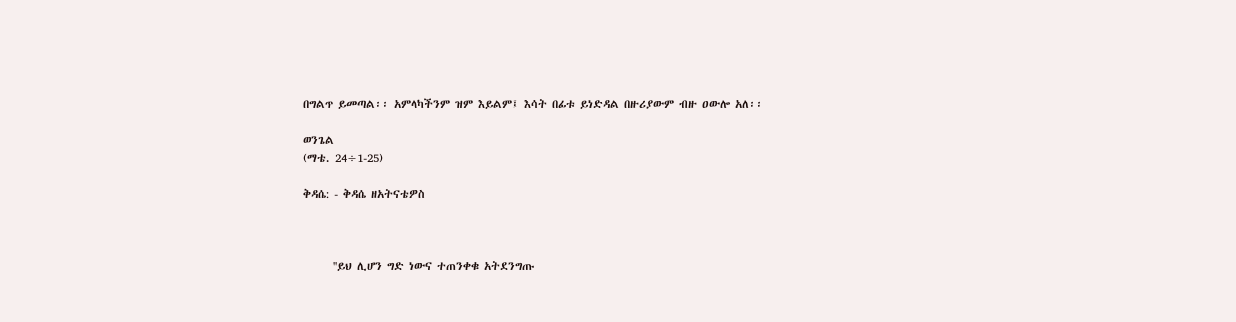በግልጥ ይመጣል፡፡ አምላካችንም ዝም እይልም፤ እሳት በፊቱ ይነድዳል በዙሪያውም ብዙ ዐውሎ አለ፡፡

ወንጌል
(ማቴ. 24÷1-25)

ቅዳሴ: - ቅዳሴ ዘአትናቴዎስ



      ''ይህ ሊሆን ግድ ነውና ተጠንቀቁ አትደንግጡ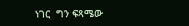ነገር  ግን ፍጻሜው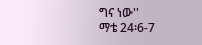ግና ነው''
ማቴ 24፡6-7